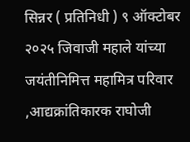सिन्नर ( प्रतिनिधी ) ९ ऑक्टोबर २०२५ जिवाजी महाले यांच्या जयंतीनिमित्त महामित्र परिवार ,आद्यक्रांतिकारक राघोजी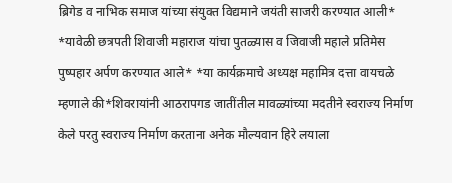ब्रिगेड व नाभिक समाज यांच्या संयुक्त विद्यमाने जयंती साजरी करण्यात आली* *यावेळी छत्रपती शिवाजी महाराज यांचा पुतळ्यास व जिवाजी महाले प्रतिमेस पुष्पहार अर्पण करण्यात आले* *या कार्यक्रमाचे अध्यक्ष महामित्र दत्ता वायचळे म्हणाले की*शिवरायांनी आठरापगड जातींतील मावळ्यांच्या मदतीने स्वराज्य निर्माण केले परतु स्वराज्य निर्माण करताना अनेक मौल्यवान हिरे लयाला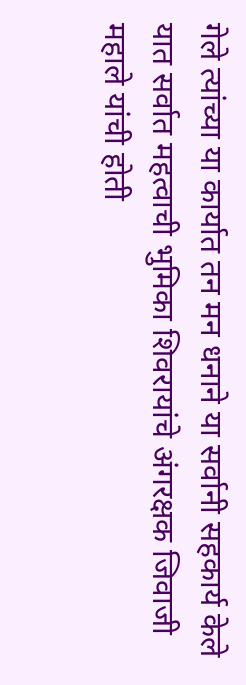गेले त्यांच्या या कार्यात तन मन धनाने या सर्वानी सहकार्य केले यात सर्वात महत्वाची भुमिका शिवरायांचे अंगरक्षक जिवाजी महाले यांची होती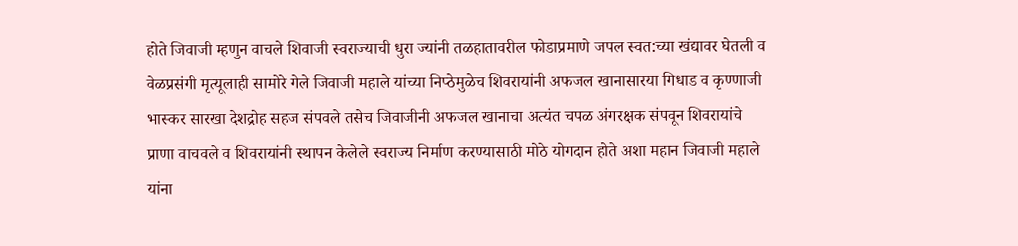होते जिवाजी म्हणुन वाचले शिवाजी स्वराज्याची धुरा ज्यांनी तळहातावरील फोडाप्रमाणे जपल स्वत:च्या खंद्यावर घेतली व वेळप्रसंगी मृत्यूलाही सामोरे गेले जिवाजी महाले यांच्या निप्ठेमुळेच शिवरायांनी अफजल खानासारया गिधाड व कृण्णाजी भास्कर सारखा देशद्रोह सहज संपवले तसेच जिवाजीनी अफजल खानाचा अत्यंत चपळ अंगरक्षक संपवून शिवरायांचे प्राणा वाचवले व शिवरायांनी स्थापन केलेले स्वराज्य निर्माण करण्यासाठी मोठे योगदान होते अशा महान जिवाजी महाले यांना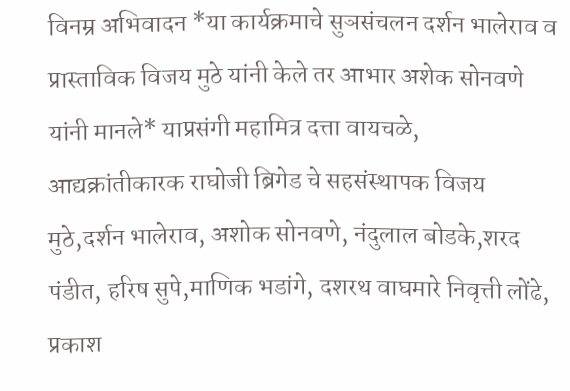विनम्र अभिवादन *या कार्यक्रमाचे सुञसंचलन दर्शन भालेराव व प्रास्ताविक विजय मुठे यांनी केले तर आभार अशेक सोनवणे यांनी मानले* याप्रसंगी महामित्र दत्ता वायचळे, आद्यक्रांतीकारक राघोजी ब्रिगेड चे सहसंस्थापक विजय मुठे,दर्शन भालेराव, अशोक सोनवणे, नंदुलाल बोडके,शरद पंडीत, हरिष सुपे,माणिक भडांगे, दशरथ वाघमारे निवृत्ती लोंढे, प्रकाश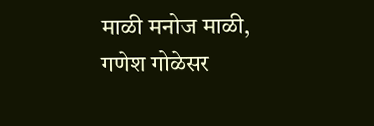माळी मनोज माळी, गणेश गोळेसर